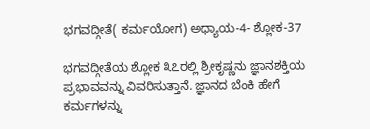ಭಗವದ್ಗೀತೆ( ಕರ್ಮಯೋಗ) ಅಧ್ಯಾಯ-4- ಶ್ಲೋಕ-37

ಭಗವದ್ಗೀತೆಯ ಶ್ಲೋಕ ೩೭ರಲ್ಲಿ ಶ್ರೀಕೃಷ್ಣನು ಜ್ಞಾನಶಕ್ತಿಯ ಪ್ರಭಾವವನ್ನು ವಿವರಿಸುತ್ತಾನೆ. ಜ್ಞಾನದ ಬೆಂಕಿ ಹೇಗೆ ಕರ್ಮಗಳನ್ನು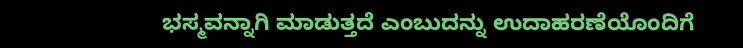ಭಸ್ಮವನ್ನಾಗಿ ಮಾಡುತ್ತದೆ ಎಂಬುದನ್ನು ಉದಾಹರಣೆಯೊಂದಿಗೆ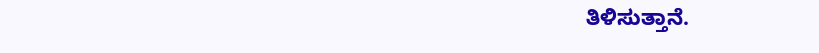ತಿಳಿಸುತ್ತಾನೆ.